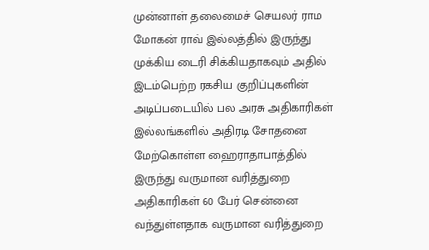முன்னாள் தலைமைச் செயலர் ராம மோகன் ராவ் இல்லத்தில் இருந்து முக்கிய டைரி சிக்கியதாகவும் அதில் இடம்பெற்ற ரகசிய குறிப்புகளின் அடிப்படையில் பல அரசு அதிகாரிகள் இல்லங்களில் அதிரடி சோதனை மேற்கொள்ள ஹைராதாபாத்தில் இருந்து வருமான வரித்துறை அதிகாரிகள் 60 பேர் சென்னை வந்துள்ளதாக வருமான வரித்துறை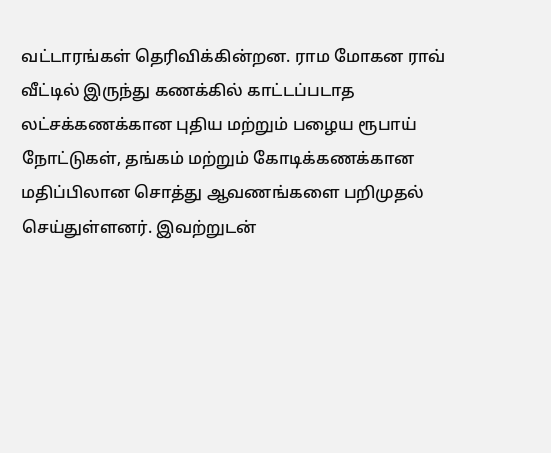வட்டாரங்கள் தெரிவிக்கின்றன. ராம மோகன ராவ் வீட்டில் இருந்து கணக்கில் காட்டப்படாத லட்சக்கணக்கான புதிய மற்றும் பழைய ரூபாய் நோட்டுகள், தங்கம் மற்றும் கோடிக்கணக்கான மதிப்பிலான சொத்து ஆவணங்களை பறிமுதல் செய்துள்ளனர். இவற்றுடன்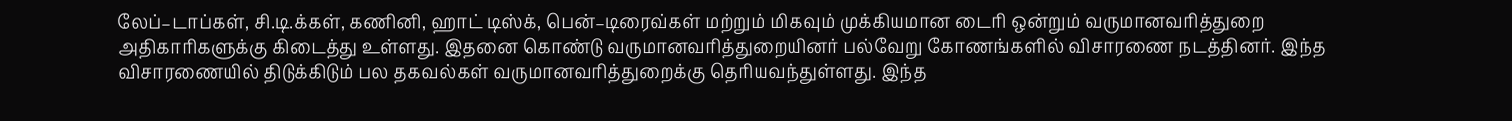லேப்–டாப்கள், சி.டி.க்கள், கணினி, ஹாட் டிஸ்க், பென்–டிரைவ்கள் மற்றும் மிகவும் முக்கியமான டைரி ஒன்றும் வருமானவரித்துறை அதிகாரிகளுக்கு கிடைத்து உள்ளது. இதனை கொண்டு வருமானவரித்துறையினர் பல்வேறு கோணங்களில் விசாரணை நடத்தினர். இந்த விசாரணையில் திடுக்கிடும் பல தகவல்கள் வருமானவரித்துறைக்கு தெரியவந்துள்ளது. இந்த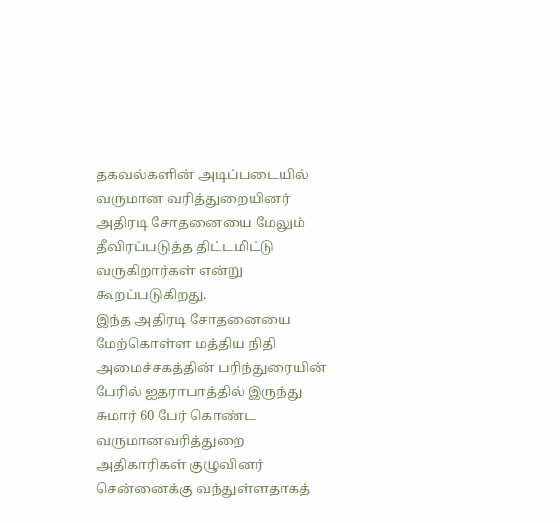தகவல்களின் அடிப்படையில் வருமான வரித்துறையினர் அதிரடி சோதனையை மேலும் தீவிரப்படுத்த திட்டமிட்டு வருகிறார்கள் என்று கூறப்படுகிறது.
இந்த அதிரடி சோதனையை மேற்கொள்ள மத்திய நிதி அமைச்சகத்தின் பரிந்துரையின் பேரில் ஐதராபாத்தில் இருந்து சுமார் 60 பேர் கொண்ட வருமானவரித்துறை அதிகாரிகள் குழுவினர் சென்னைக்கு வந்துள்ளதாகத்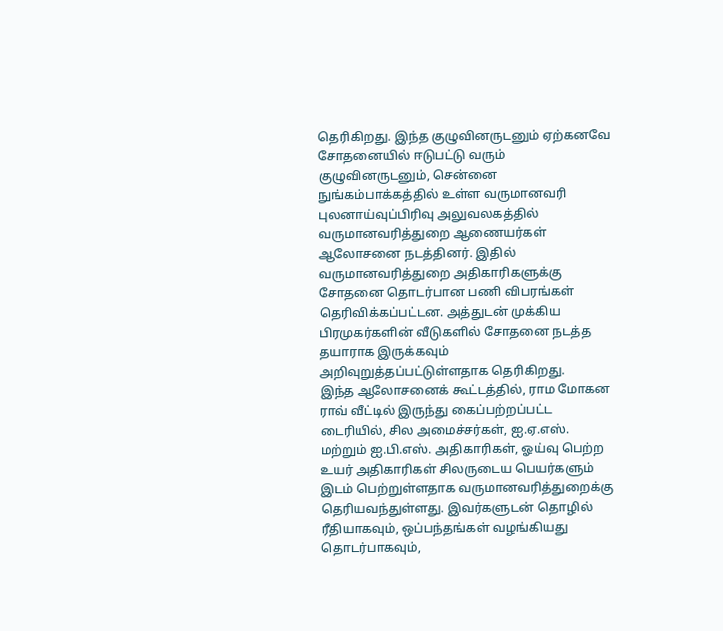தெரிகிறது. இந்த குழுவினருடனும் ஏற்கனவே சோதனையில் ஈடுபட்டு வரும் குழுவினருடனும், சென்னை நுங்கம்பாக்கத்தில் உள்ள வருமானவரி புலனாய்வுப்பிரிவு அலுவலகத்தில் வருமானவரித்துறை ஆணையர்கள் ஆலோசனை நடத்தினர். இதில் வருமானவரித்துறை அதிகாரிகளுக்கு சோதனை தொடர்பான பணி விபரங்கள் தெரிவிக்கப்பட்டன. அத்துடன் முக்கிய பிரமுகர்களின் வீடுகளில் சோதனை நடத்த தயாராக இருக்கவும் அறிவுறுத்தப்பட்டுள்ளதாக தெரிகிறது.
இந்த ஆலோசனைக் கூட்டத்தில், ராம மோகன ராவ் வீட்டில் இருந்து கைப்பற்றப்பட்ட டைரியில், சில அமைச்சர்கள், ஐ.ஏ.எஸ். மற்றும் ஐ.பி.எஸ். அதிகாரிகள், ஓய்வு பெற்ற உயர் அதிகாரிகள் சிலருடைய பெயர்களும் இடம் பெற்றுள்ளதாக வருமானவரித்துறைக்கு தெரியவந்துள்ளது. இவர்களுடன் தொழில் ரீதியாகவும், ஒப்பந்தங்கள் வழங்கியது தொடர்பாகவும்,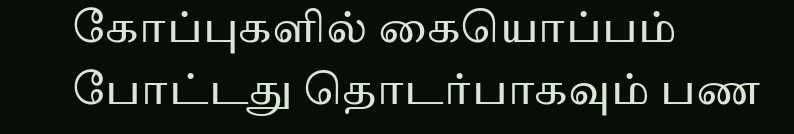கோப்புகளில் கையொப்பம் போட்டது தொடர்பாகவும் பண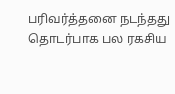பரிவர்த்தனை நடந்தது தொடர்பாக பல ரகசிய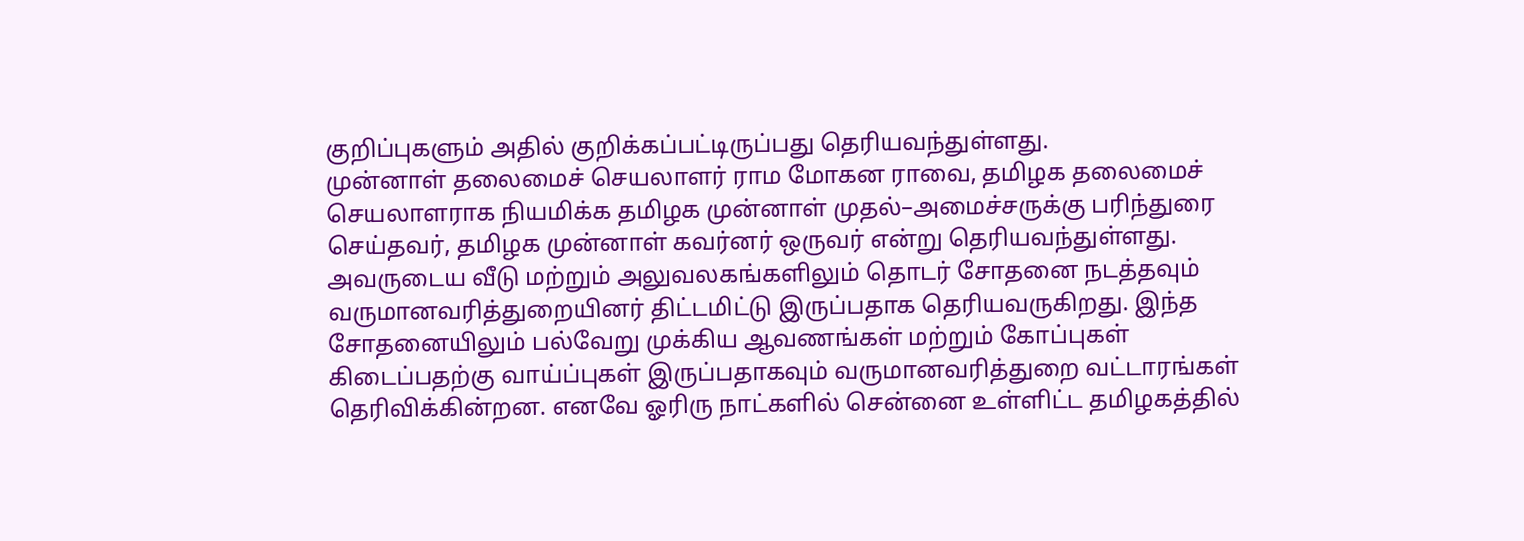குறிப்புகளும் அதில் குறிக்கப்பட்டிருப்பது தெரியவந்துள்ளது.
முன்னாள் தலைமைச் செயலாளர் ராம மோகன ராவை, தமிழக தலைமைச் செயலாளராக நியமிக்க தமிழக முன்னாள் முதல்–அமைச்சருக்கு பரிந்துரை செய்தவர், தமிழக முன்னாள் கவர்னர் ஒருவர் என்று தெரியவந்துள்ளது. அவருடைய வீடு மற்றும் அலுவலகங்களிலும் தொடர் சோதனை நடத்தவும் வருமானவரித்துறையினர் திட்டமிட்டு இருப்பதாக தெரியவருகிறது. இந்த சோதனையிலும் பல்வேறு முக்கிய ஆவணங்கள் மற்றும் கோப்புகள் கிடைப்பதற்கு வாய்ப்புகள் இருப்பதாகவும் வருமானவரித்துறை வட்டாரங்கள் தெரிவிக்கின்றன. எனவே ஓரிரு நாட்களில் சென்னை உள்ளிட்ட தமிழகத்தில்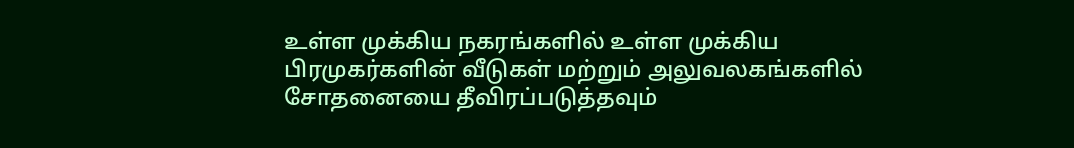உள்ள முக்கிய நகரங்களில் உள்ள முக்கிய பிரமுகர்களின் வீடுகள் மற்றும் அலுவலகங்களில் சோதனையை தீவிரப்படுத்தவும்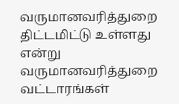வருமானவரித்துறை திட்டமிட்டு உள்ளது என்று வருமானவரித்துறை வட்டாரங்கள்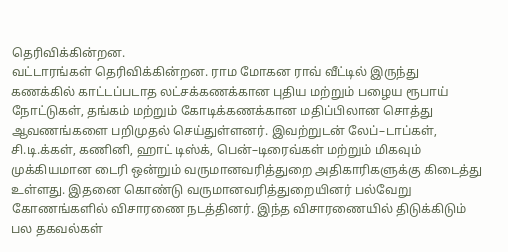தெரிவிக்கின்றன.
வட்டாரங்கள் தெரிவிக்கின்றன. ராம மோகன ராவ் வீட்டில் இருந்து கணக்கில் காட்டப்படாத லட்சக்கணக்கான புதிய மற்றும் பழைய ரூபாய் நோட்டுகள், தங்கம் மற்றும் கோடிக்கணக்கான மதிப்பிலான சொத்து ஆவணங்களை பறிமுதல் செய்துள்ளனர். இவற்றுடன் லேப்–டாப்கள், சி.டி.க்கள், கணினி, ஹாட் டிஸ்க், பென்–டிரைவ்கள் மற்றும் மிகவும் முக்கியமான டைரி ஒன்றும் வருமானவரித்துறை அதிகாரிகளுக்கு கிடைத்து உள்ளது. இதனை கொண்டு வருமானவரித்துறையினர் பல்வேறு கோணங்களில் விசாரணை நடத்தினர். இந்த விசாரணையில் திடுக்கிடும் பல தகவல்கள்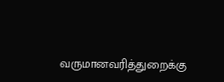வருமானவரித்துறைக்கு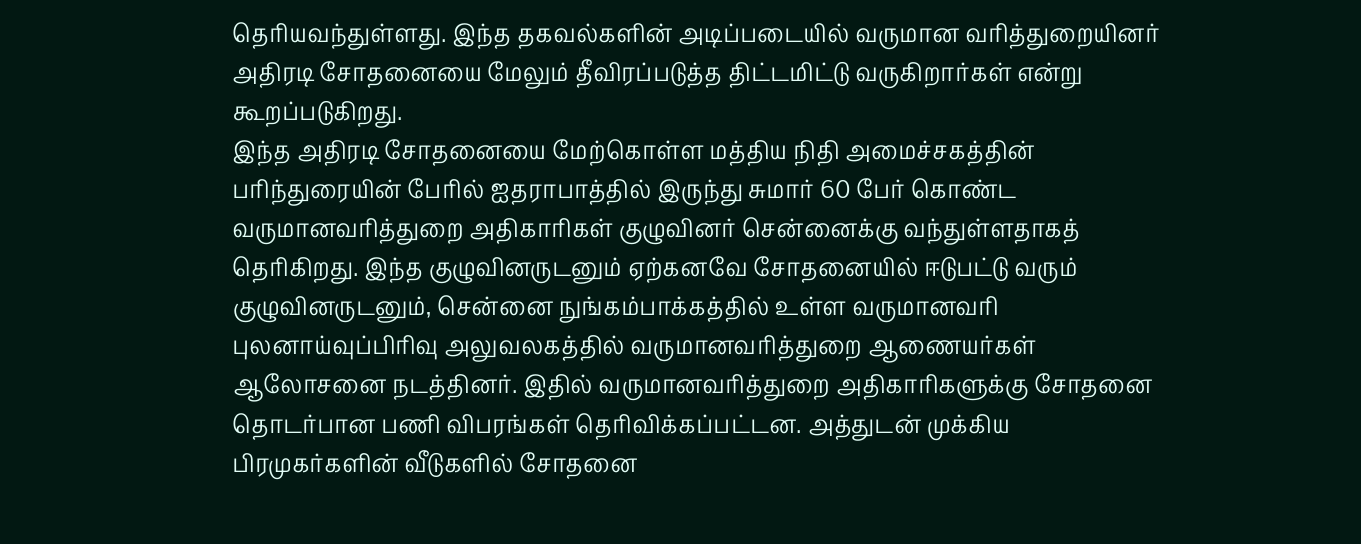தெரியவந்துள்ளது. இந்த தகவல்களின் அடிப்படையில் வருமான வரித்துறையினர் அதிரடி சோதனையை மேலும் தீவிரப்படுத்த திட்டமிட்டு வருகிறார்கள் என்று கூறப்படுகிறது.
இந்த அதிரடி சோதனையை மேற்கொள்ள மத்திய நிதி அமைச்சகத்தின் பரிந்துரையின் பேரில் ஐதராபாத்தில் இருந்து சுமார் 60 பேர் கொண்ட வருமானவரித்துறை அதிகாரிகள் குழுவினர் சென்னைக்கு வந்துள்ளதாகத் தெரிகிறது. இந்த குழுவினருடனும் ஏற்கனவே சோதனையில் ஈடுபட்டு வரும் குழுவினருடனும், சென்னை நுங்கம்பாக்கத்தில் உள்ள வருமானவரி புலனாய்வுப்பிரிவு அலுவலகத்தில் வருமானவரித்துறை ஆணையர்கள் ஆலோசனை நடத்தினர். இதில் வருமானவரித்துறை அதிகாரிகளுக்கு சோதனை தொடர்பான பணி விபரங்கள் தெரிவிக்கப்பட்டன. அத்துடன் முக்கிய பிரமுகர்களின் வீடுகளில் சோதனை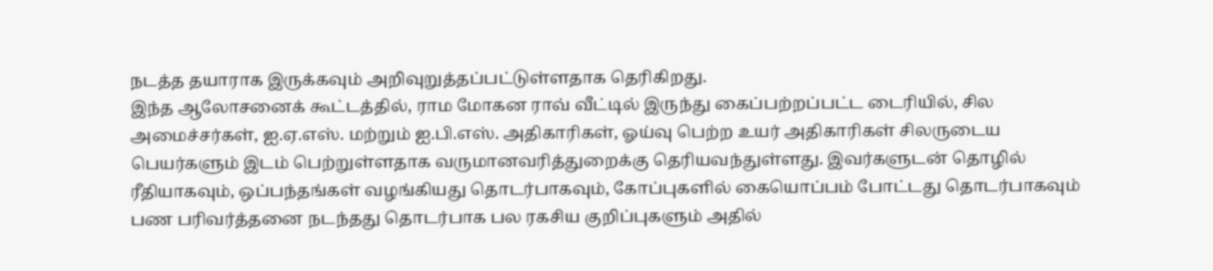நடத்த தயாராக இருக்கவும் அறிவுறுத்தப்பட்டுள்ளதாக தெரிகிறது.
இந்த ஆலோசனைக் கூட்டத்தில், ராம மோகன ராவ் வீட்டில் இருந்து கைப்பற்றப்பட்ட டைரியில், சில அமைச்சர்கள், ஐ.ஏ.எஸ். மற்றும் ஐ.பி.எஸ். அதிகாரிகள், ஓய்வு பெற்ற உயர் அதிகாரிகள் சிலருடைய பெயர்களும் இடம் பெற்றுள்ளதாக வருமானவரித்துறைக்கு தெரியவந்துள்ளது. இவர்களுடன் தொழில் ரீதியாகவும், ஒப்பந்தங்கள் வழங்கியது தொடர்பாகவும், கோப்புகளில் கையொப்பம் போட்டது தொடர்பாகவும் பண பரிவர்த்தனை நடந்தது தொடர்பாக பல ரகசிய குறிப்புகளும் அதில்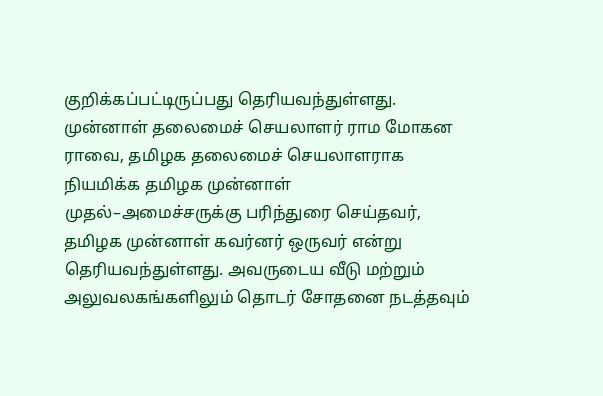குறிக்கப்பட்டிருப்பது தெரியவந்துள்ளது.
முன்னாள் தலைமைச் செயலாளர் ராம மோகன ராவை, தமிழக தலைமைச் செயலாளராக நியமிக்க தமிழக முன்னாள் முதல்–அமைச்சருக்கு பரிந்துரை செய்தவர், தமிழக முன்னாள் கவர்னர் ஒருவர் என்று தெரியவந்துள்ளது. அவருடைய வீடு மற்றும் அலுவலகங்களிலும் தொடர் சோதனை நடத்தவும்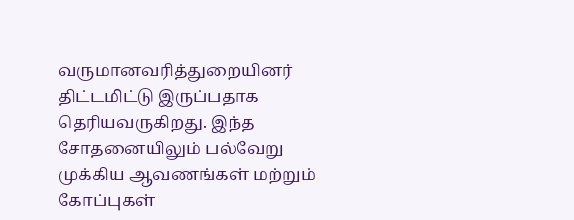வருமானவரித்துறையினர் திட்டமிட்டு இருப்பதாக தெரியவருகிறது. இந்த சோதனையிலும் பல்வேறு முக்கிய ஆவணங்கள் மற்றும் கோப்புகள்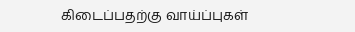கிடைப்பதற்கு வாய்ப்புகள்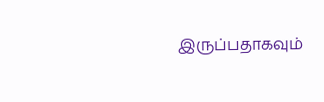இருப்பதாகவும்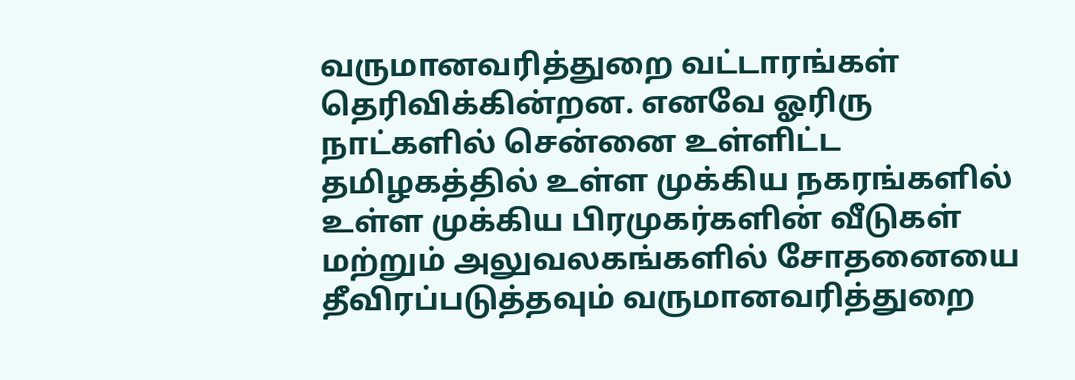வருமானவரித்துறை வட்டாரங்கள் தெரிவிக்கின்றன. எனவே ஓரிரு நாட்களில் சென்னை உள்ளிட்ட தமிழகத்தில் உள்ள முக்கிய நகரங்களில் உள்ள முக்கிய பிரமுகர்களின் வீடுகள் மற்றும் அலுவலகங்களில் சோதனையை தீவிரப்படுத்தவும் வருமானவரித்துறை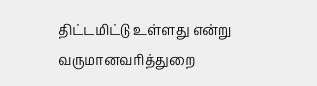திட்டமிட்டு உள்ளது என்று வருமானவரித்துறை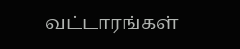வட்டாரங்கள்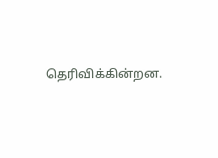தெரிவிக்கின்றன.